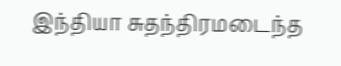இந்தியா சுதந்திரமடைந்த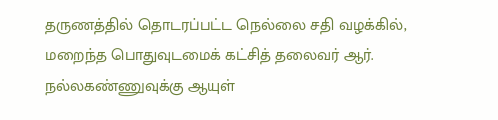தருணத்தில் தொடரப்பட்ட நெல்லை சதி வழக்கில், மறைந்த பொதுவுடமைக் கட்சித் தலைவர் ஆர். நல்லகண்ணுவுக்கு ஆயுள்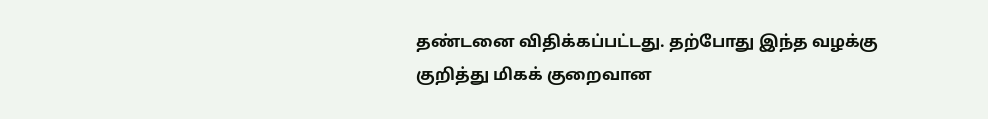தண்டனை விதிக்கப்பட்டது. தற்போது இந்த வழக்கு குறித்து மிகக் குறைவான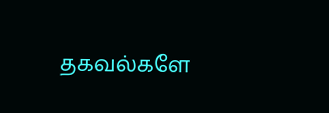தகவல்களே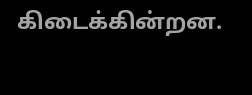கிடைக்கின்றன.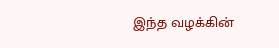இந்த வழக்கின்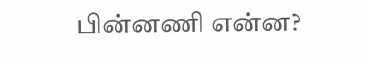பின்னணி என்ன?